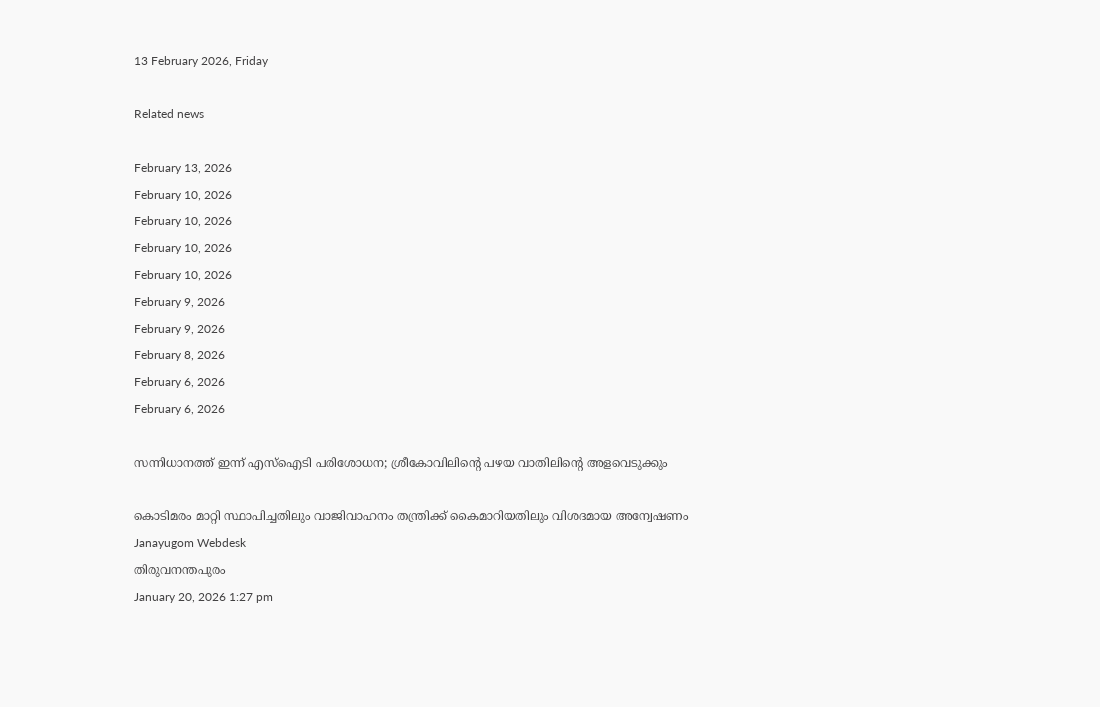13 February 2026, Friday

Related news

February 13, 2026
February 10, 2026
February 10, 2026
February 10, 2026
February 10, 2026
February 9, 2026
February 9, 2026
February 8, 2026
February 6, 2026
February 6, 2026

സന്നിധാനത്ത് ഇന്ന് എസ്ഐടി പരിശോധന; ശ്രീകോവിലിന്റെ പഴയ വാതിലിന്റെ അളവെടുക്കും

കൊടിമരം മാറ്റി സ്ഥാപിച്ചതിലും വാജിവാഹനം തന്ത്രിക്ക് കൈമാറിയതിലും വിശദമായ അന്വേഷണം
Janayugom Webdesk
തിരുവനന്തപുരം
January 20, 2026 1:27 pm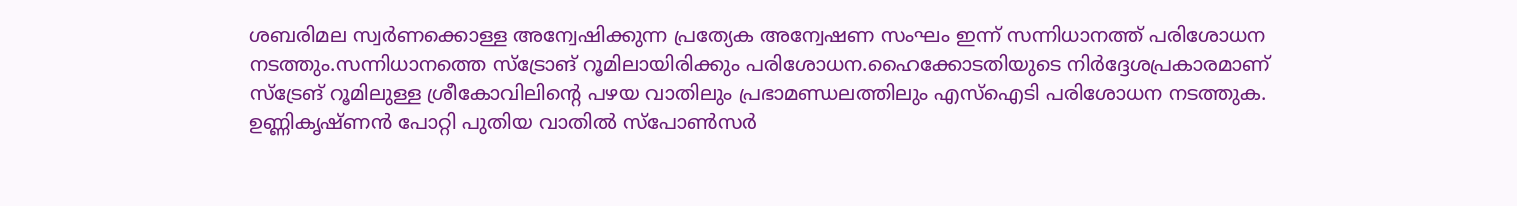ശബരിമല സ്വര്‍ണക്കൊള്ള അന്വേഷിക്കുന്ന പ്രത്യേക അന്വേഷണ സംഘം ഇന്ന് സന്നിധാനത്ത് പരിശോധന നടത്തും.സന്നിധാനത്തെ സ്ട്രോങ് റൂമിലായിരിക്കും പരിശോധന.ഹൈക്കോടതിയുടെ നിര്‍ദ്ദേശപ്രകാരമാണ് സ്ട്രേങ് റൂമിലുള്ള ശ്രീകോവിലിന്റെ പഴയ വാതിലും പ്രഭാമണ്ഡലത്തിലും എസ്ഐടി പരിശോധന നടത്തുക. ഉണ്ണികൃഷ്ണന്‍ പോറ്റി പുതിയ വാതില്‍ സ്പോണ്‍സര്‍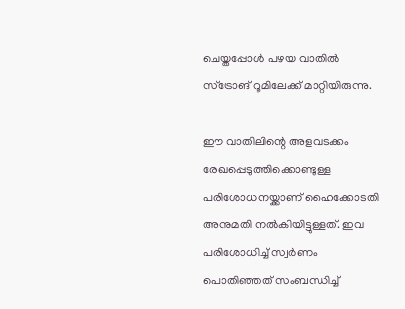ചെയ്തപ്പോള്‍ പഴയ വാതില്‍ സ്ട്രോങ് റൂമിലേക്ക് മാറ്റിയിരുന്നു.

ഈ വാതിലിന്റെ അളവടക്കം രേഖപ്പെടുത്തിക്കൊണ്ടുള്ള പരിശോധനയ്ക്കാണ് ഹൈക്കോടതി അനുമതി നൽകിയിട്ടുള്ളത്. ഇവ പരിശോധിച്ച് സ്വർണം പൊതിഞ്ഞത് സംബന്ധിച്ച്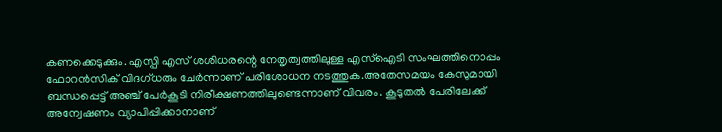കണക്കെടുക്കും. എസ്പി എസ് ശശിധരന്റെ നേതൃത്വത്തിലുള്ള എസ്‌ഐടി സംഘത്തിനൊപ്പം ഫോറൻസിക് വിദഗ്ധരും ചേർന്നാണ് പരിശോധന നടത്തുക.അതേസമയം കേസുമായി ബന്ധപ്പെട്ട് അഞ്ച് പേർകൂടി നിരീക്ഷണത്തിലുണ്ടെന്നാണ് വിവരം. കൂടുതൽ പേരിലേക്ക് അന്വേഷണം വ്യാപിപ്പിക്കാനാണ്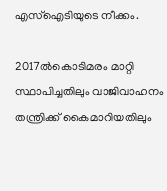എസ്‌ഐടിയുടെ നീക്കം.

2017ൽകൊടിമരം മാറ്റി സ്ഥാപിച്ചതിലും വാജിവാഹനം തന്ത്രിക്ക് കൈമാറിയതിലും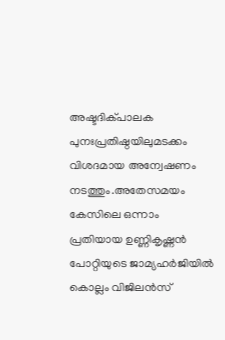അഷ്ടദിക്പാലക പുനഃപ്രതിഷ്ഠയിലുമടക്കം വിശദമായ അന്വേഷണം നടത്തും.അതേസമയം കേസിലെ ഒന്നാം പ്രതിയായ ഉണ്ണികൃഷ്ണൻ പോറ്റിയുടെ ജാമ്യഹർജിയിൽ കൊല്ലം വിജിലൻസ്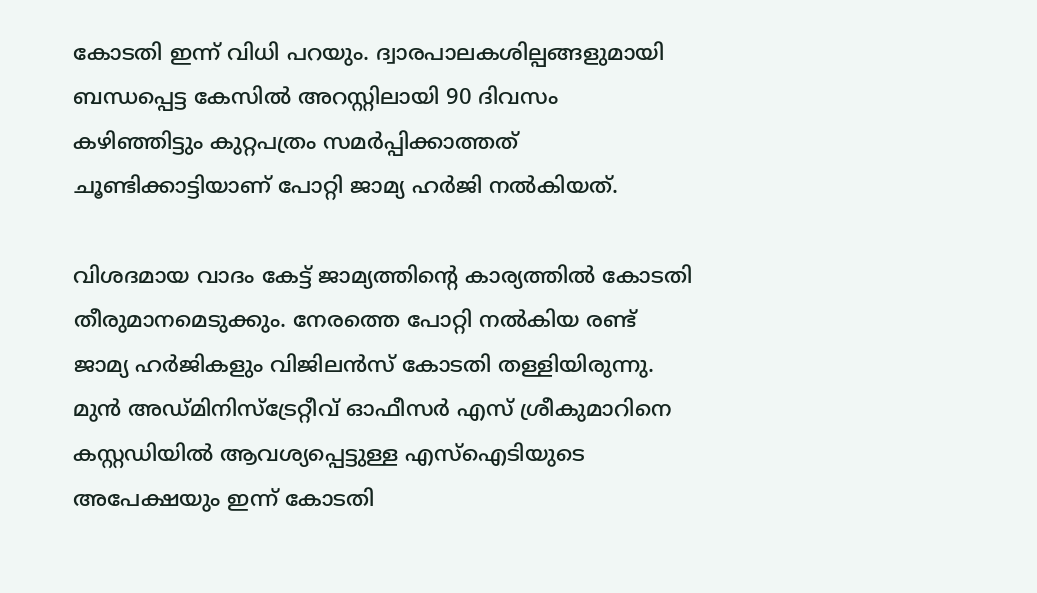കോടതി ഇന്ന് വിധി പറയും. ദ്വാരപാലകശില്പങ്ങളുമായി ബന്ധപ്പെട്ട കേസിൽ അറസ്റ്റിലായി 90 ദിവസം കഴിഞ്ഞിട്ടും കുറ്റപത്രം സമർപ്പിക്കാത്തത് ചൂണ്ടിക്കാട്ടിയാണ് പോറ്റി ജാമ്യ ഹർജി നൽകിയത്.

വിശദമായ വാദം കേട്ട് ജാമ്യത്തിന്റെ കാര്യത്തിൽ കോടതി തീരുമാനമെടുക്കും. നേരത്തെ പോറ്റി നൽകിയ രണ്ട് ജാമ്യ ഹർജികളും വിജിലൻസ് കോടതി തള്ളിയിരുന്നു. മുൻ അഡ്മിനിസ്‌ട്രേറ്റീവ് ഓഫീസർ എസ് ശ്രീകുമാറിനെ കസ്റ്റഡിയിൽ ആവശ്യപ്പെട്ടുള്ള എസ്‌ഐടിയുടെ അപേക്ഷയും ഇന്ന് കോടതി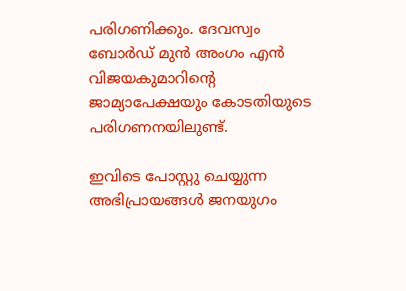പരിഗണിക്കും. ദേവസ്വം ബോർഡ് മുൻ അംഗം എൻ വിജയകുമാറിന്റെ ജാമ്യാപേക്ഷയും കോടതിയുടെ പരിഗണനയിലുണ്ട്.

ഇവിടെ പോസ്റ്റു ചെയ്യുന്ന അഭിപ്രായങ്ങള്‍ ജനയുഗം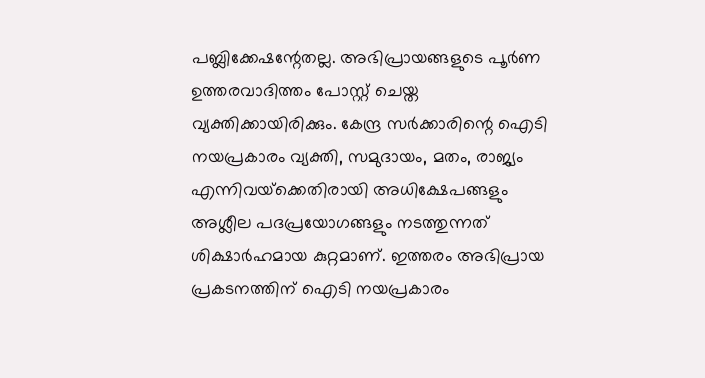പബ്ലിക്കേഷന്റേതല്ല. അഭിപ്രായങ്ങളുടെ പൂര്‍ണ ഉത്തരവാദിത്തം പോസ്റ്റ് ചെയ്ത വ്യക്തിക്കായിരിക്കും. കേന്ദ്ര സര്‍ക്കാരിന്റെ ഐടി നയപ്രകാരം വ്യക്തി, സമുദായം, മതം, രാജ്യം എന്നിവയ്‌ക്കെതിരായി അധിക്ഷേപങ്ങളും അശ്ലീല പദപ്രയോഗങ്ങളും നടത്തുന്നത് ശിക്ഷാര്‍ഹമായ കുറ്റമാണ്. ഇത്തരം അഭിപ്രായ പ്രകടനത്തിന് ഐടി നയപ്രകാരം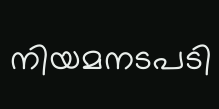നിയമനടപടി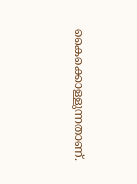കൈക്കൊള്ളുന്നതാണ്.